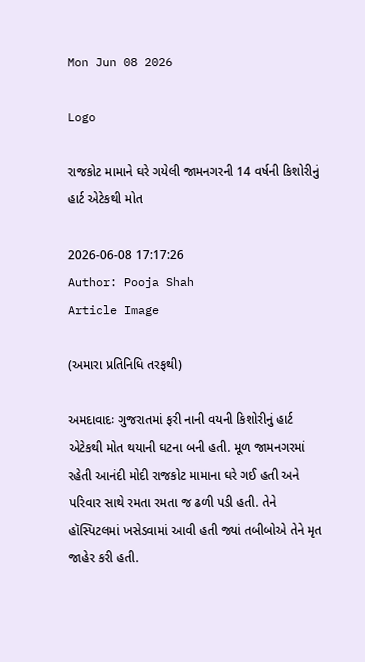Mon Jun 08 2026

Logo

રાજકોટ મામાને ઘરે ગયેલી જામનગરની 14 વર્ષની કિશોરીનું હાર્ટ એટેકથી મોત

2026-06-08 17:17:26
Author: Pooja Shah
Article Image

(અમારા પ્રતિનિધિ તરફથી)

અમદાવાદઃ ગુજરાતમાં ફરી નાની વયની કિશોરીનું હાર્ટ એટેકથી મોત થયાની ઘટના બની હતી. મૂળ જામનગરમાં રહેતી આનંદી મોદી રાજકોટ મામાના ઘરે ગઈ હતી અને પરિવાર સાથે રમતા રમતા જ ઢળી પડી હતી. તેને હૉસ્પિટલમાં ખસેડવામાં આવી હતી જ્યાં તબીબોએ તેને મૃત જાહેર કરી હતી.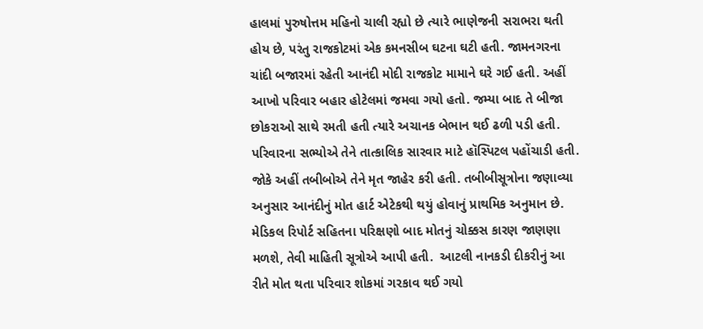હાલમાં પુરુષોત્તમ મહિનો ચાલી રહ્યો છે ત્યારે ભાણેજની સરાભરા થતી હોય છે, પરંતુ રાજકોટમાં એક કમનસીબ ઘટના ઘટી હતી. જામનગરના ચાંદી બજારમાં રહેતી આનંદી મોદી રાજકોટ મામાને ઘરે ગઈ હતી. અહીં આખો પરિવાર બહાર હોટેલમાં જમવા ગયો હતો. જમ્યા બાદ તે બીજા છોકરાઓ સાથે રમતી હતી ત્યારે અચાનક બેભાન થઈ ઢળી પડી હતી. પરિવારના સભ્યોએ તેને તાત્કાલિક સારવાર માટે હૉસ્પિટલ પહોંચાડી હતી. જોકે અહીં તબીબોએ તેને મૃત જાહેર કરી હતી. તબીબીસૂત્રોના જણાવ્યા અનુસાર આનંદીનું મોત હાર્ટ એટેકથી થયું હોવાનું પ્રાથમિક અનુમાન છે. મેડિકલ રિપોર્ટ સહિતના પરિક્ષણો બાદ મોતનું ચોક્કસ કારણ જાણણા મળશે, તેવી માહિતી સૂત્રોએ આપી હતી.  આટલી નાનકડી દીકરીનું આ રીતે મોત થતા પરિવાર શોકમાં ગરકાવ થઈ ગયો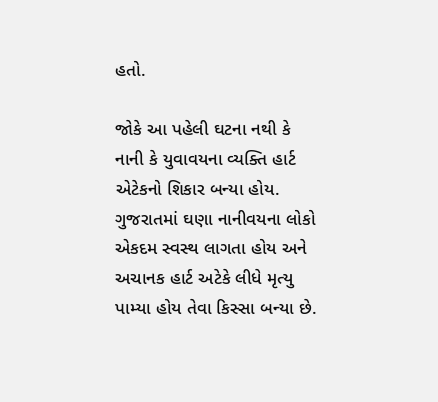હતો.

જોકે આ પહેલી ઘટના નથી કે નાની કે યુવાવયના વ્યક્તિ હાર્ટ એટેકનો શિકાર બન્યા હોય. ગુજરાતમાં ઘણા નાનીવયના લોકો એકદમ સ્વસ્થ લાગતા હોય અને અચાનક હાર્ટ અટેકે લીધે મૃત્યુ પામ્યા હોય તેવા કિસ્સા બન્યા છે.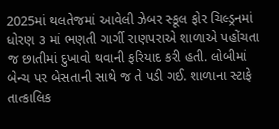2025માં થલતેજમાં આવેલી ઝેબર સ્કૂલ ફોર ચિલ્ડ્રનમાં ધોરણ ૩ માં ભણતી ગાર્ગી રાણપરાએ શાળાએ પહોંચતા જ છાતીમાં દુખાવો થવાની ફરિયાદ કરી હતી. લોબીમાં બેન્ચ પર બેસતાની સાથે જ તે પડી ગઈ. શાળાના સ્ટાફે તાત્કાલિક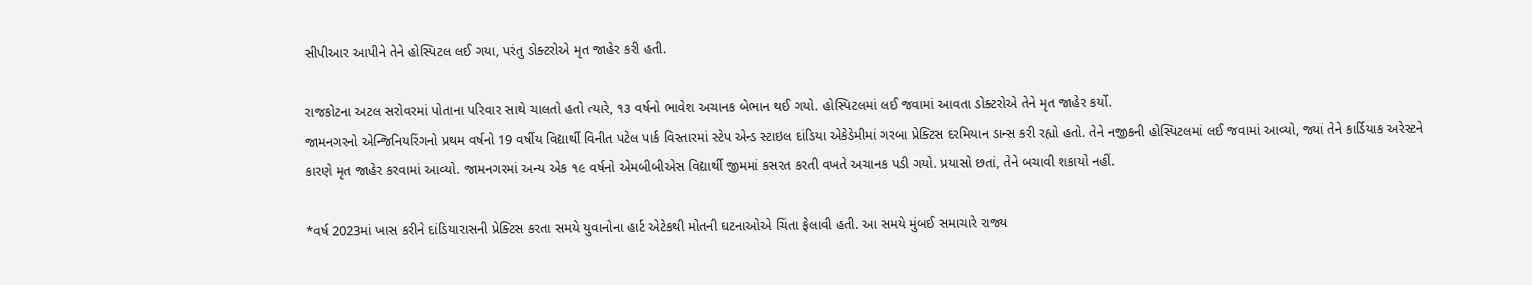સીપીઆર આપીને તેને હોસ્પિટલ લઈ ગયા, પરંતુ ડોક્ટરોએ મૃત જાહેર કરી હતી.

રાજકોટના અટલ સરોવરમાં પોતાના પરિવાર સાથે ચાલતો હતો ત્યારે, ૧૩ વર્ષનો ભાવેશ અચાનક બેભાન થઈ ગયો. હોસ્પિટલમાં લઈ જવામાં આવતા ડોક્ટરોએ તેને મૃત જાહેર કર્યો.
જામનગરનો એન્જિનિયરિંગનો પ્રથમ વર્ષનો 19 વર્ષીય વિદ્યાર્થી વિનીત પટેલ પાર્ક વિસ્તારમાં સ્ટેપ એન્ડ સ્ટાઇલ દાંડિયા એકેડેમીમાં ગરબા પ્રેક્ટિસ દરમિયાન ડાન્સ કરી રહ્યો હતો. તેને નજીકની હોસ્પિટલમાં લઈ જવામાં આવ્યો, જ્યાં તેને કાર્ડિયાક અરેસ્ટને કારણે મૃત જાહેર કરવામાં આવ્યો. જામનગરમાં અન્ય એક ૧૯ વર્ષનો એમબીબીએસ વિદ્યાર્થી જીમમાં કસરત કરતી વખતે અચાનક પડી ગયો. પ્રયાસો છતાં, તેને બચાવી શકાયો નહીં.

*વર્ષ 2023માં ખાસ કરીને દાંડિયારાસની પ્રેક્ટિસ કરતા સમયે યુવાનોના હાર્ટ એટેકથી મોતની ઘટનાઓએ ચિંતા ફેલાવી હતી. આ સમયે મુંબઈ સમાચારે રાજ્ય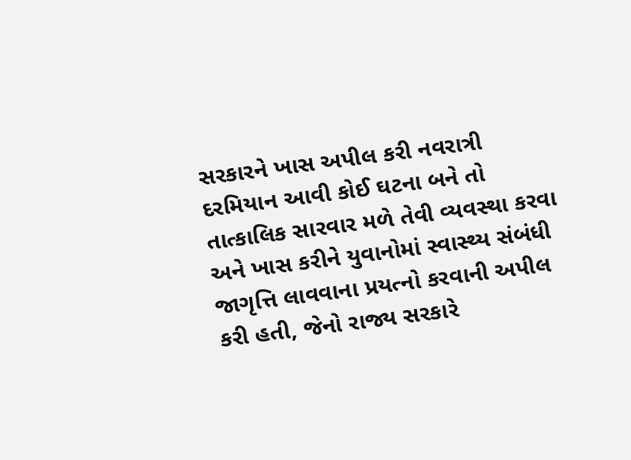સરકારને ખાસ અપીલ કરી નવરાત્રી દરમિયાન આવી કોઈ ઘટના બને તો તાત્કાલિક સારવાર મળે તેવી વ્યવસ્થા કરવા અને ખાસ કરીને યુવાનોમાં સ્વાસ્થ્ય સંબંધી જાગૃત્તિ લાવવાના પ્રયત્નો કરવાની અપીલ કરી હતી, જેનો રાજ્ય સરકારે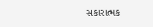સકારાત્મક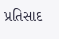પ્રતિસાદ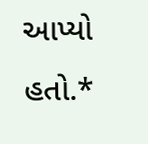આપ્યો હતો.*